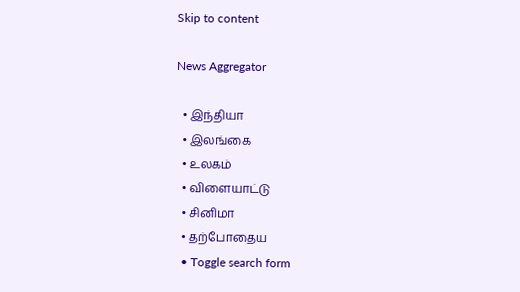Skip to content

News Aggregator

  • இந்தியா
  • இலங்கை
  • உலகம்
  • விளையாட்டு
  • சினிமா
  • தற்போதைய
  • Toggle search form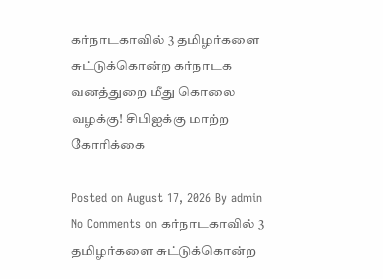கர்நாடகாவில் 3 தமிழர்களை சுட்டுக்கொன்ற கர்நாடக வனத்துறை மீது கொலை வழக்கு! சிபிஐக்கு மாற்ற கோரிக்கை

Posted on August 17, 2026 By admin No Comments on கர்நாடகாவில் 3 தமிழர்களை சுட்டுக்கொன்ற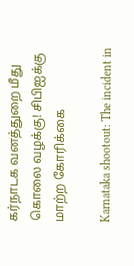கர்நாடக வனத்துறை மீது கொலை வழக்கு! சிபிஐக்கு மாற்ற கோரிக்கை

Karnataka shootout: The incident in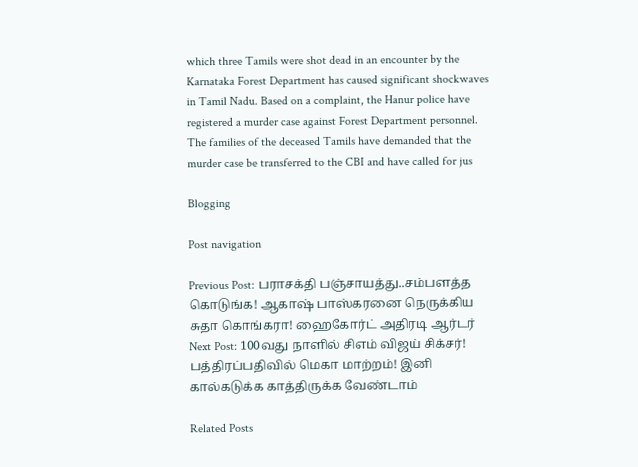which three Tamils were shot dead in an encounter by the Karnataka Forest Department has caused significant shockwaves in Tamil Nadu. Based on a complaint, the Hanur police have registered a murder case against Forest Department personnel. The families of the deceased Tamils have demanded that the murder case be transferred to the CBI and have called for jus

Blogging

Post navigation

Previous Post: பராசக்தி பஞ்சாயத்து..சம்பளத்த கொடுங்க! ஆகாஷ் பாஸ்கரனை நெருக்கிய சுதா கொங்கரா! ஹைகோர்ட் அதிரடி ஆர்டர்
Next Post: 100வது நாளில் சிஎம் விஜய் சிக்சர்! பத்திரப்பதிவில் மெகா மாற்றம்! இனி கால்கடுக்க காத்திருக்க வேண்டாம்

Related Posts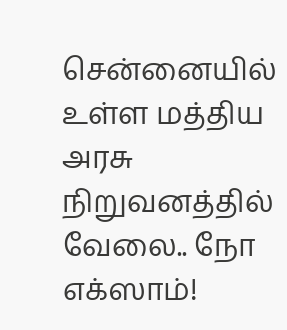சென்னையில் உள்ள மத்திய அரசு நிறுவனத்தில் வேலை.. நோ எக்ஸாம்!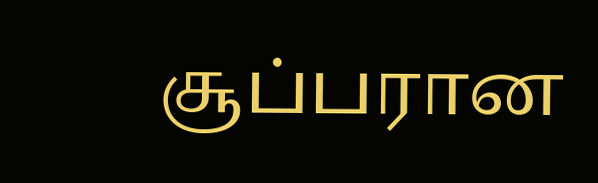சூப்பரான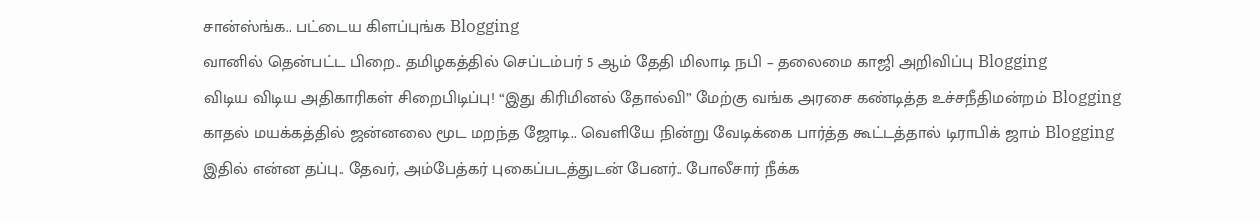சான்ஸ்ங்க.. பட்டைய கிளப்புங்க Blogging
வானில் தென்பட்ட பிறை.. தமிழகத்தில் செப்டம்பர் 5 ஆம் தேதி மிலாடி நபி – தலைமை காஜி அறிவிப்பு Blogging
விடிய விடிய அதிகாரிகள் சிறைபிடிப்பு! “இது கிரிமினல் தோல்வி” மேற்கு வங்க அரசை கண்டித்த உச்சநீதிமன்றம் Blogging
காதல் மயக்கத்தில் ஜன்னலை மூட மறந்த ஜோடி.. வெளியே நின்று வேடிக்கை பார்த்த கூட்டத்தால் டிராபிக் ஜாம் Blogging
இதில் என்ன தப்பு.. தேவர், அம்பேத்கர் புகைப்படத்துடன் பேனர்.. போலீசார் நீக்க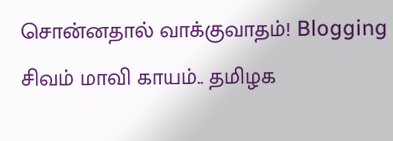சொன்னதால் வாக்குவாதம்! Blogging
சிவம் மாவி காயம்.. தமிழக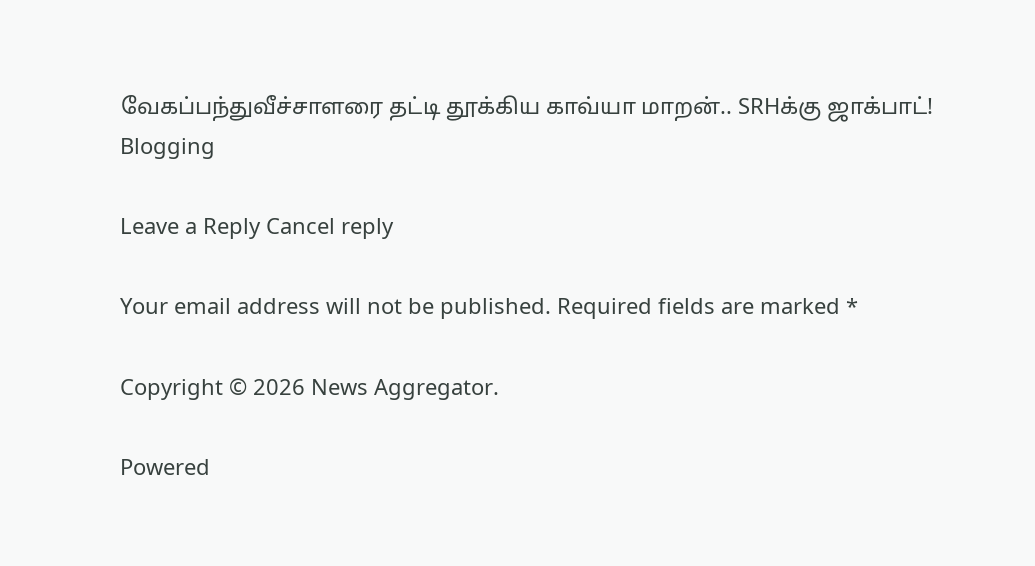வேகப்பந்துவீச்சாளரை தட்டி தூக்கிய காவ்யா மாறன்.. SRHக்கு ஜாக்பாட்! Blogging

Leave a Reply Cancel reply

Your email address will not be published. Required fields are marked *

Copyright © 2026 News Aggregator.

Powered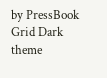by PressBook Grid Dark theme